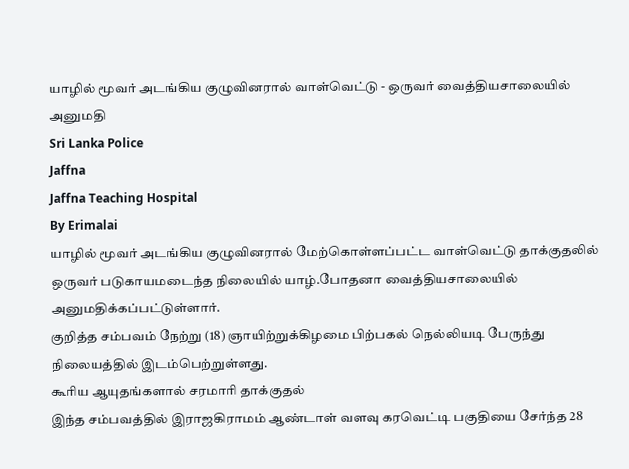யாழில் மூவர் அடங்கிய குழுவினரால் வாள்வெட்டு - ஒருவர் வைத்தியசாலையில் அனுமதி
Sri Lanka Police
Jaffna
Jaffna Teaching Hospital
By Erimalai
யாழில் மூவர் அடங்கிய குழுவினரால் மேற்கொள்ளப்பட்ட வாள்வெட்டு தாக்குதலில் ஒருவர் படுகாயமடைந்த நிலையில் யாழ்.போதனா வைத்தியசாலையில் அனுமதிக்கப்பட்டுள்ளார்.
குறித்த சம்பவம் நேற்று (18) ஞாயிற்றுக்கிழமை பிற்பகல் நெல்லியடி பேருந்து நிலையத்தில் இடம்பெற்றுள்ளது.
கூரிய ஆயுதங்களால் சரமாரி தாக்குதல்
இந்த சம்பவத்தில் இராஜகிராமம் ஆண்டாள் வளவு கரவெட்டி பகுதியை சேர்ந்த 28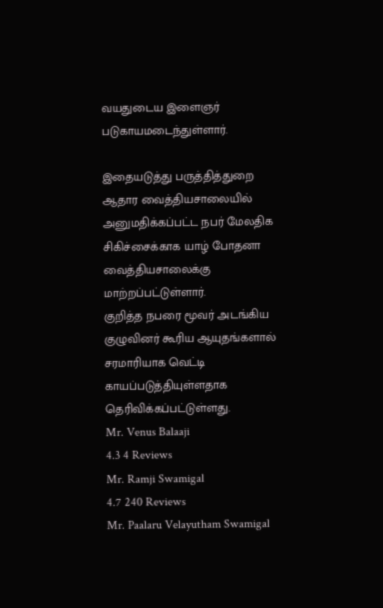வயதுடைய இளைஞர் படுகாயமடைந்துள்ளார்.

இதையடுத்து பருத்தித்துறை ஆதார வைத்தியசாலையில் அனுமதிக்கப்பட்ட நபர் மேலதிக சிகிச்சைக்காக யாழ் போதனா வைத்தியசாலைக்கு மாற்றப்பட்டுள்ளார்.
குறித்த நபரை மூவர் அடங்கிய குழுவினர் கூரிய ஆயுதங்களால் சரமாரியாக வெட்டி காயப்படுத்தியுள்ளதாக தெரிவிக்கப்பட்டுள்ளது.
Mr. Venus Balaaji
4.3 4 Reviews
Mr. Ramji Swamigal
4.7 240 Reviews
Mr. Paalaru Velayutham Swamigal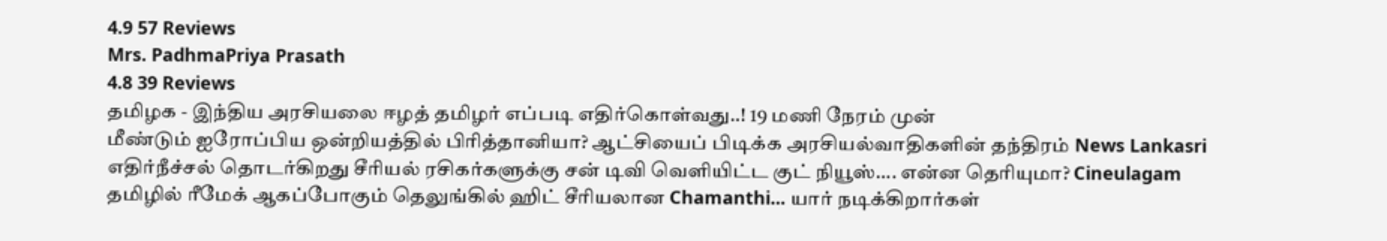4.9 57 Reviews
Mrs. PadhmaPriya Prasath
4.8 39 Reviews
தமிழக - இந்திய அரசியலை ஈழத் தமிழர் எப்படி எதிர்கொள்வது..! 19 மணி நேரம் முன்
மீண்டும் ஐரோப்பிய ஒன்றியத்தில் பிரித்தானியா? ஆட்சியைப் பிடிக்க அரசியல்வாதிகளின் தந்திரம் News Lankasri
எதிர்நீச்சல் தொடர்கிறது சீரியல் ரசிகர்களுக்கு சன் டிவி வெளியிட்ட குட் நியூஸ்.... என்ன தெரியுமா? Cineulagam
தமிழில் ரீமேக் ஆகப்போகும் தெலுங்கில் ஹிட் சீரியலான Chamanthi... யார் நடிக்கிறார்கள்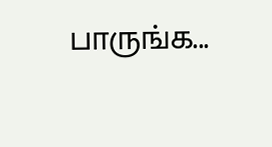பாருங்க...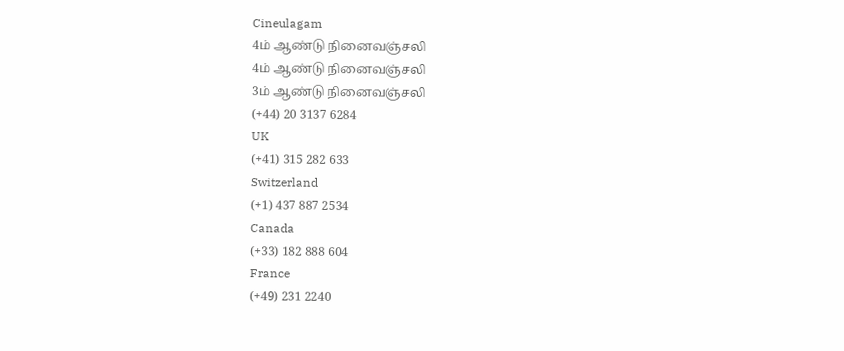Cineulagam
4ம் ஆண்டு நினைவஞ்சலி
4ம் ஆண்டு நினைவஞ்சலி
3ம் ஆண்டு நினைவஞ்சலி
(+44) 20 3137 6284
UK
(+41) 315 282 633
Switzerland
(+1) 437 887 2534
Canada
(+33) 182 888 604
France
(+49) 231 2240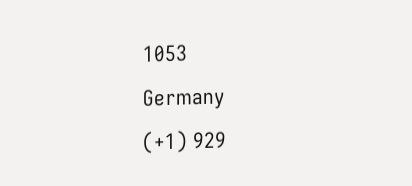1053
Germany
(+1) 929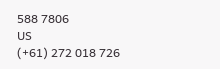588 7806
US
(+61) 272 018 726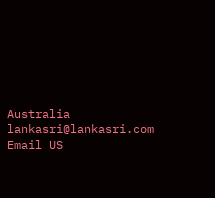Australia
lankasri@lankasri.com
Email US